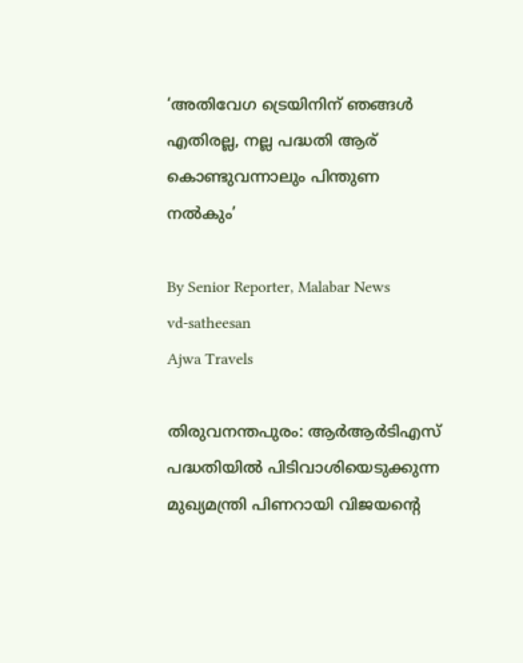‘അതിവേഗ ട്രെയിനിന് ഞങ്ങൾ എതിരല്ല, നല്ല പദ്ധതി ആര് കൊണ്ടുവന്നാലും പിന്തുണ നൽകും’

By Senior Reporter, Malabar News
vd-satheesan
Ajwa Travels

തിരുവനന്തപുരം: ആർആർടിഎസ് പദ്ധതിയിൽ പിടിവാശിയെടുക്കുന്ന മുഖ്യമന്ത്രി പിണറായി വിജയന്റെ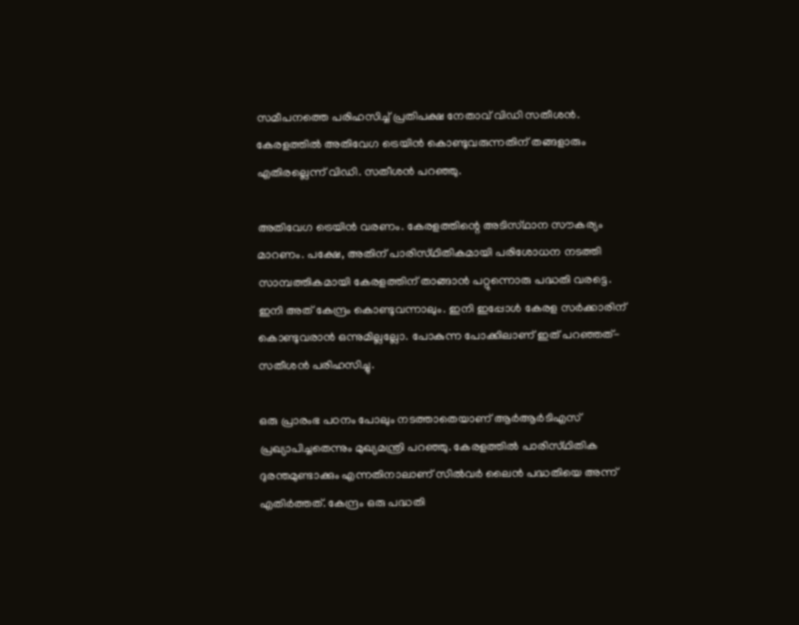സമീപനത്തെ പരിഹസിച്ച് പ്രതിപക്ഷ നേതാവ് വിഡി സതീശൻ. കേരളത്തിൽ അതിവേഗ ട്രെയിൻ കൊണ്ടുവരുന്നതിന് തങ്ങളാരും എതിരല്ലെന്ന് വിഡി. സതീശൻ പറഞ്ഞു.

അതിവേഗ ട്രെയിൻ വരണം. കേരളത്തിന്റെ അടിസ്‌ഥാന സൗകര്യം മാറണം. പക്ഷേ, അതിന് പാരിസ്‌ഥിതികമായി പരിശോധന നടത്തി സാമ്പത്തികമായി കേരളത്തിന് താങ്ങാൻ പറ്റുന്നൊരു പദ്ധതി വരട്ടെ. ഇനി അത് കേന്ദ്രം കൊണ്ടുവന്നാലും. ഇനി ഇപ്പോൾ കേരള സർക്കാരിന് കൊണ്ടുവരാൻ ഒന്നുമില്ലല്ലോ. പോകുന്ന പോക്കിലാണ് ഇത് പറഞ്ഞത്- സതീശൻ പരിഹസിച്ചു.

ഒരു പ്രാരംഭ പഠനം പോലും നടത്താതെയാണ് ആർആർടിഎസ് പ്രഖ്യാപിച്ചതെന്നും മുഖ്യമന്ത്രി പറഞ്ഞു. കേരളത്തിൽ പാരിസ്‌ഥിതിക ദുരന്തമുണ്ടാക്കും എന്നതിനാലാണ് സിൽവർ ലൈൻ പദ്ധതിയെ അന്ന് എതിർത്തത്. കേന്ദ്രം ഒരു പദ്ധതി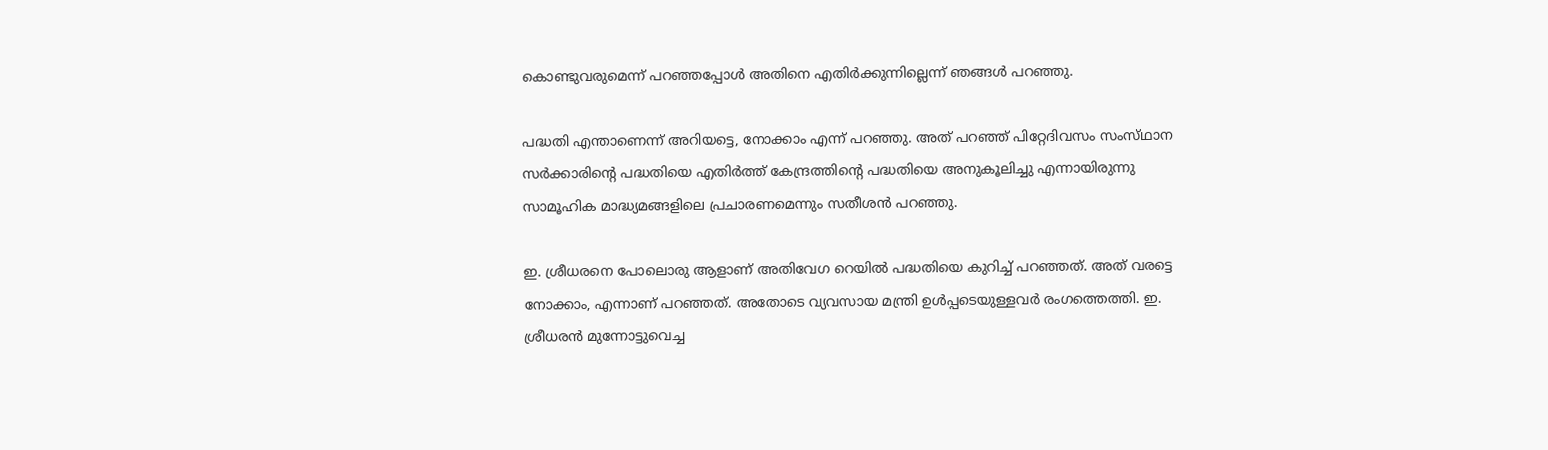കൊണ്ടുവരുമെന്ന് പറഞ്ഞപ്പോൾ അതിനെ എതിർക്കുന്നില്ലെന്ന് ഞങ്ങൾ പറഞ്ഞു.

പദ്ധതി എന്താണെന്ന് അറിയട്ടെ, നോക്കാം എന്ന് പറഞ്ഞു. അത് പറഞ്ഞ് പിറ്റേദിവസം സംസ്‌ഥാന സർക്കാരിന്റെ പദ്ധതിയെ എതിർത്ത് കേന്ദ്രത്തിന്റെ പദ്ധതിയെ അനുകൂലിച്ചു എന്നായിരുന്നു സാമൂഹിക മാദ്ധ്യമങ്ങളിലെ പ്രചാരണമെന്നും സതീശൻ പറഞ്ഞു.

ഇ. ശ്രീധരനെ പോലൊരു ആളാണ് അതിവേഗ റെയിൽ പദ്ധതിയെ കുറിച്ച് പറഞ്ഞത്. അത് വരട്ടെ നോക്കാം, എന്നാണ് പറഞ്ഞത്. അതോടെ വ്യവസായ മന്ത്രി ഉൾപ്പടെയുള്ളവർ രംഗത്തെത്തി. ഇ. ശ്രീധരൻ മുന്നോട്ടുവെച്ച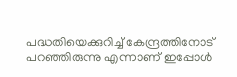പദ്ധതിയെക്കുറിച്ച് കേന്ദ്രത്തിനോട് പറഞ്ഞിരുന്നു എന്നാണ് ഇപ്പോൾ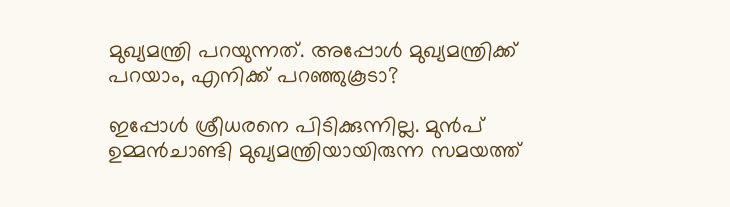മുഖ്യമന്ത്രി പറയുന്നത്. അപ്പോൾ മുഖ്യമന്ത്രിക്ക് പറയാം, എനിക്ക് പറഞ്ഞുകൂടാ?

ഇപ്പോൾ ശ്രീധരനെ പിടിക്കുന്നില്ല. മുൻപ് ഉമ്മൻ‌ചാണ്ടി മുഖ്യമന്ത്രിയായിരുന്ന സമയത്ത്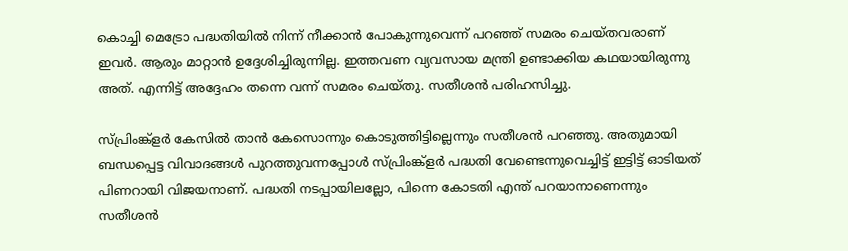കൊച്ചി മെട്രോ പദ്ധതിയിൽ നിന്ന് നീക്കാൻ പോകുന്നുവെന്ന് പറഞ്ഞ് സമരം ചെയ്‌തവരാണ് ഇവർ. ആരും മാറ്റാൻ ഉദ്ദേശിച്ചിരുന്നില്ല. ഇത്തവണ വ്യവസായ മന്ത്രി ഉണ്ടാക്കിയ കഥയായിരുന്നു അത്. എന്നിട്ട് അദ്ദേഹം തന്നെ വന്ന് സമരം ചെയ്‌തു. സതീശൻ പരിഹസിച്ചു.

സ്‌പ്രിംങ്ക്ളർ കേസിൽ താൻ കേസൊന്നും കൊടുത്തിട്ടില്ലെന്നും സതീശൻ പറഞ്ഞു. അതുമായി ബന്ധപ്പെട്ട വിവാദങ്ങൾ പുറത്തുവന്നപ്പോൾ സ്‌പ്രിംങ്ക്ളർ പദ്ധതി വേണ്ടെന്നുവെച്ചിട്ട് ഇട്ടിട്ട് ഓടിയത് പിണറായി വിജയനാണ്. പദ്ധതി നടപ്പായിലല്ലോ, പിന്നെ കോടതി എന്ത് പറയാനാണെന്നും സതീശൻ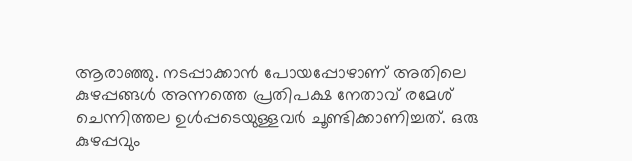ആരാഞ്ഞു. നടപ്പാക്കാൻ പോയപ്പോഴാണ് അതിലെ കുഴപ്പങ്ങൾ അന്നത്തെ പ്രതിപക്ഷ നേതാവ് രമേശ് ചെന്നിത്തല ഉൾപ്പടെയുള്ളവർ ചൂണ്ടിക്കാണിച്ചത്. ഒരു കുഴപ്പവും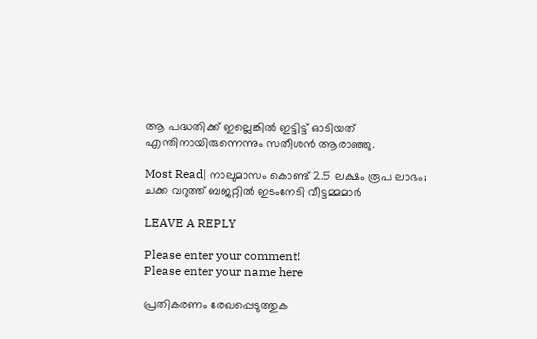ആ പദ്ധതിക്ക് ഇല്ലെങ്കിൽ ഇട്ടിട്ട് ഓടിയത് എന്തിനായിരുന്നെന്നും സതീശൻ ആരാഞ്ഞു.

Most Read| നാലുമാസം കൊണ്ട് 2.5 ലക്ഷം രൂപ ലാഭം; ചക്ക വറുത്ത് ബജറ്റിൽ ഇടംനേടി വീട്ടമ്മമാർ

LEAVE A REPLY

Please enter your comment!
Please enter your name here

പ്രതികരണം രേഖപ്പെടുത്തുക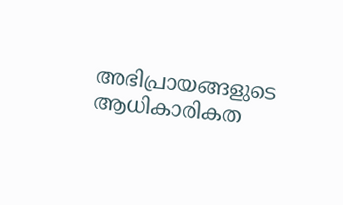അഭിപ്രായങ്ങളുടെ ആധികാരികത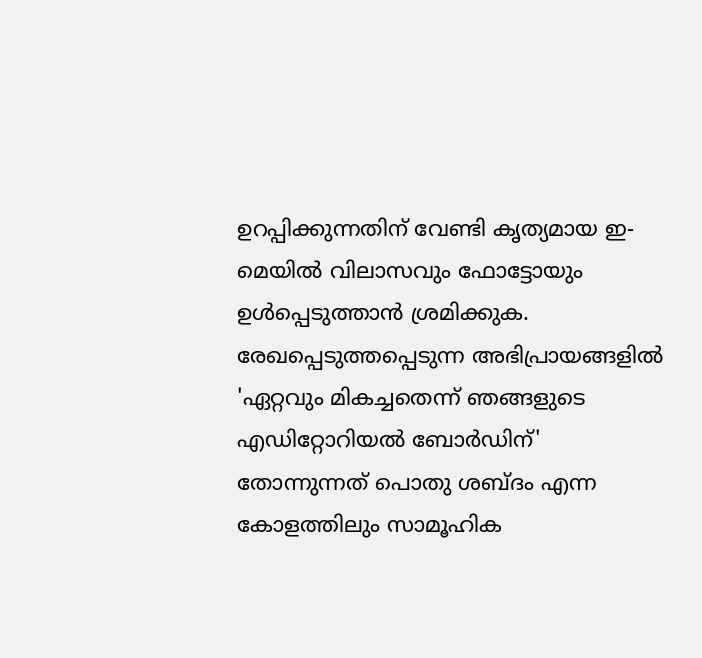ഉറപ്പിക്കുന്നതിന് വേണ്ടി കൃത്യമായ ഇ-മെയിൽ വിലാസവും ഫോട്ടോയും ഉൾപ്പെടുത്താൻ ശ്രമിക്കുക. രേഖപ്പെടുത്തപ്പെടുന്ന അഭിപ്രായങ്ങളിൽ 'ഏറ്റവും മികച്ചതെന്ന് ഞങ്ങളുടെ എഡിറ്റോറിയൽ ബോർഡിന്' തോന്നുന്നത് പൊതു ശബ്‌ദം എന്ന കോളത്തിലും സാമൂഹിക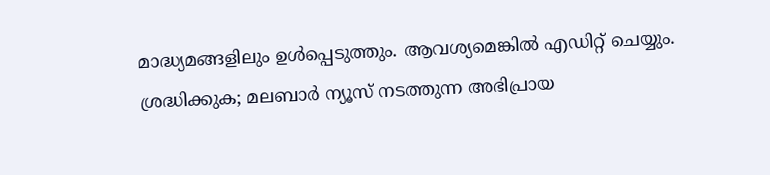മാദ്ധ്യമങ്ങളിലും ഉൾപ്പെടുത്തും. ആവശ്യമെങ്കിൽ എഡിറ്റ് ചെയ്യും. ശ്രദ്ധിക്കുക; മലബാർ ന്യൂസ് നടത്തുന്ന അഭിപ്രായ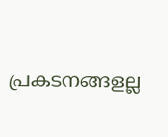പ്രകടനങ്ങളല്ല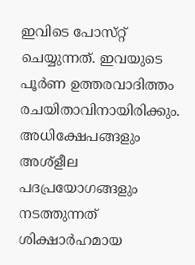ഇവിടെ പോസ്‌റ്റ് ചെയ്യുന്നത്. ഇവയുടെ പൂർണ ഉത്തരവാദിത്തം രചയിതാവിനായിരിക്കും. അധിക്ഷേപങ്ങളും അശ്‌ളീല പദപ്രയോഗങ്ങളും നടത്തുന്നത് ശിക്ഷാർഹമായ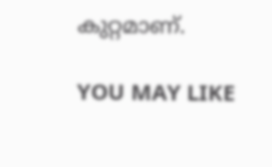കുറ്റമാണ്.

YOU MAY LIKE